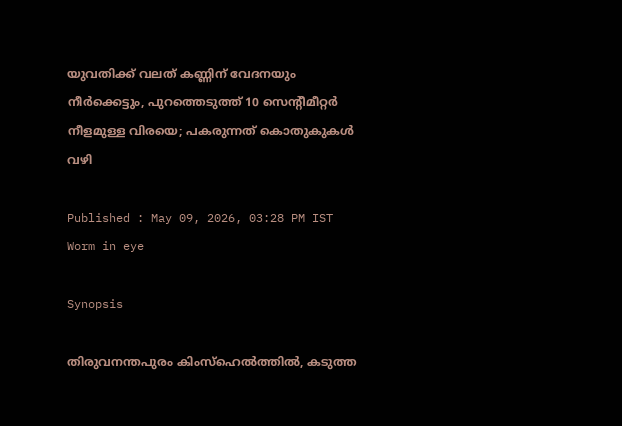യുവതിക്ക് വലത് കണ്ണിന് വേദനയും നീർക്കെട്ടും, പുറത്തെടുത്ത് 10 സെന്‍റീമീറ്റ‍ർ നീളമുള്ള വിരയെ; പകരുന്നത് കൊതുകുകൾ വഴി

Published : May 09, 2026, 03:28 PM IST
Worm in eye

Synopsis

തിരുവനന്തപുരം കിംസ്ഹെൽത്തിൽ, കടുത്ത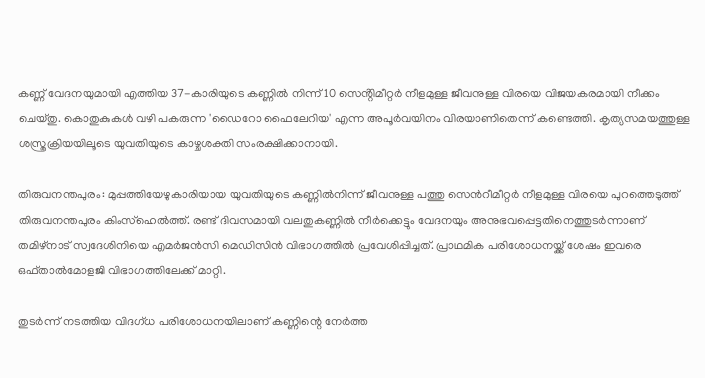കണ്ണ് വേദനയുമായി എത്തിയ 37-കാരിയുടെ കണ്ണിൽ നിന്ന് 10 സെൻ്റിമീറ്റർ നീളമുള്ള ജീവനുള്ള വിരയെ വിജയകരമായി നീക്കം ചെയ്തു. കൊതുകുകൾ വഴി പകരുന്ന 'ഡൈറോ ഫൈലേറിയ' എന്ന അപൂർവയിനം വിരയാണിതെന്ന് കണ്ടെത്തി. കൃത്യസമയത്തുള്ള ശസ്ത്രക്രിയയിലൂടെ യുവതിയുടെ കാഴ്ചശക്തി സംരക്ഷിക്കാനായി.

തിരുവനന്തപുരം: മുപ്പത്തിയേഴുകാരിയായ യുവതിയുടെ കണ്ണിൽനിന്ന് ജീവനുള്ള പത്തു സെന്‍റീമീറ്റർ നീളമുള്ള വിരയെ പുറത്തെടുത്ത് തിരുവനന്തപുരം കിംസ്ഹെൽത്ത്. രണ്ട് ദിവസമായി വലതുകണ്ണിൽ നീർക്കെട്ടും വേദനയും അനുഭവപ്പെട്ടതിനെത്തുടർന്നാണ് തമിഴ്‌നാട് സ്വദേശിനിയെ എമർജൻസി മെഡിസിൻ വിഭാഗത്തിൽ പ്രവേശിപ്പിച്ചത്. പ്രാഥമിക പരിശോധനയ്ക്ക് ശേഷം ഇവരെ ഒഫ്താൽമോളജി വിഭാഗത്തിലേക്ക് മാറ്റി.

തുടർന്ന് നടത്തിയ വിദഗ്ധ പരിശോധനയിലാണ് കണ്ണിന്റെ നേര്‍ത്ത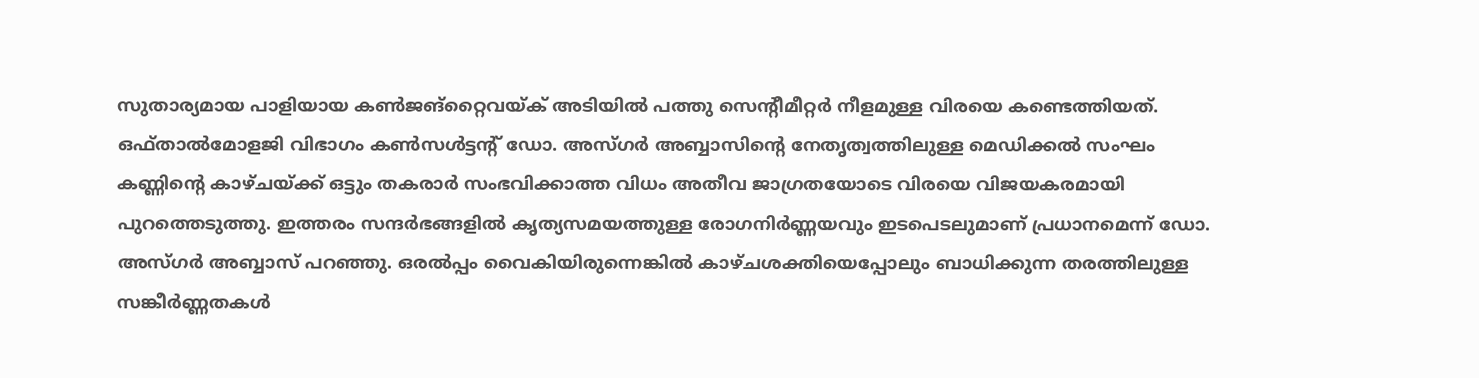സുതാര്യമായ പാളിയായ കണ്‍ജങ്‌റ്റൈവയ്ക് അടിയിൽ പത്തു സെന്‍റീമീറ്റർ നീളമുള്ള വിരയെ കണ്ടെത്തിയത്. ഒഫ്താൽമോളജി വിഭാഗം കൺസൾട്ടന്‍റ് ഡോ. അസ്ഗർ അബ്ബാസിന്‍റെ നേതൃത്വത്തിലുള്ള മെഡിക്കൽ സംഘം കണ്ണിന്‍റെ കാഴ്ചയ്ക്ക് ഒട്ടും തകരാർ സംഭവിക്കാത്ത വിധം അതീവ ജാഗ്രതയോടെ വിരയെ വിജയകരമായി പുറത്തെടുത്തു. ഇത്തരം സന്ദർഭങ്ങളിൽ കൃത്യസമയത്തുള്ള രോഗനിർണ്ണയവും ഇടപെടലുമാണ് പ്രധാനമെന്ന് ഡോ. അസ്ഗർ അബ്ബാസ് പറഞ്ഞു. ഒരൽപ്പം വൈകിയിരുന്നെങ്കിൽ കാഴ്ചശക്തിയെപ്പോലും ബാധിക്കുന്ന തരത്തിലുള്ള സങ്കീർണ്ണതകൾ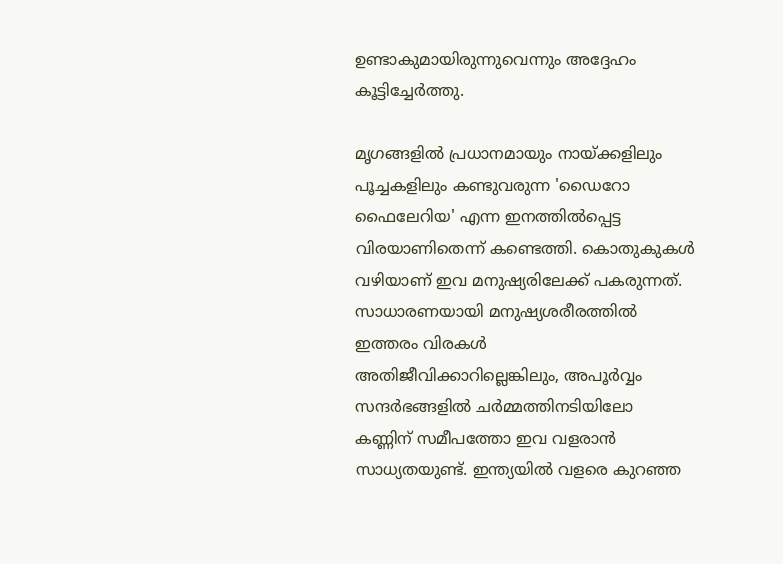ഉണ്ടാകുമായിരുന്നുവെന്നും അദ്ദേഹം കൂട്ടിച്ചേർത്തു.

മൃഗങ്ങളിൽ പ്രധാനമായും നായ്ക്കളിലും പൂച്ചകളിലും കണ്ടുവരുന്ന 'ഡൈറോ ഫൈലേറിയ' എന്ന ഇനത്തിൽപ്പെട്ട വിരയാണിതെന്ന് കണ്ടെത്തി. കൊതുകുകൾ വഴിയാണ് ഇവ മനുഷ്യരിലേക്ക് പകരുന്നത്. സാധാരണയായി മനുഷ്യശരീരത്തിൽ ഇത്തരം വിരകൾ അതിജീവിക്കാറില്ലെങ്കിലും, അപൂർവ്വം സന്ദർഭങ്ങളിൽ ചർമ്മത്തിനടിയിലോ കണ്ണിന് സമീപത്തോ ഇവ വളരാൻ സാധ്യതയുണ്ട്. ഇന്ത്യയിൽ വളരെ കുറഞ്ഞ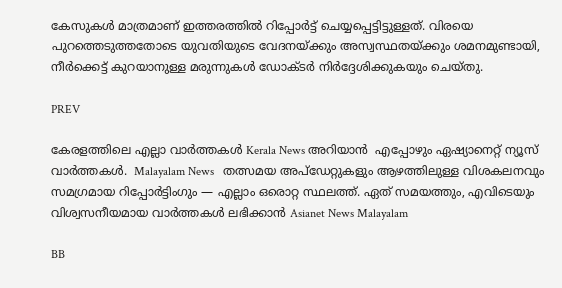കേസുകൾ മാത്രമാണ് ഇത്തരത്തിൽ റിപ്പോർട്ട് ചെയ്യപ്പെട്ടിട്ടുള്ളത്. വിരയെ പുറത്തെടുത്തതോടെ യുവതിയുടെ വേദനയ്ക്കും അസ്വസ്ഥതയ്ക്കും ശമനമുണ്ടായി, നീർക്കെട്ട് കുറയാനുള്ള മരുന്നുകൾ ഡോക്ടർ നിർദ്ദേശിക്കുകയും ചെയ്തു.

PREV

കേരളത്തിലെ എല്ലാ വാർത്തകൾ Kerala News അറിയാൻ  എപ്പോഴും ഏഷ്യാനെറ്റ് ന്യൂസ് വാർത്തകൾ.  Malayalam News   തത്സമയ അപ്‌ഡേറ്റുകളും ആഴത്തിലുള്ള വിശകലനവും സമഗ്രമായ റിപ്പോർട്ടിംഗും — എല്ലാം ഒരൊറ്റ സ്ഥലത്ത്. ഏത് സമയത്തും, എവിടെയും വിശ്വസനീയമായ വാർത്തകൾ ലഭിക്കാൻ Asianet News Malayalam

BB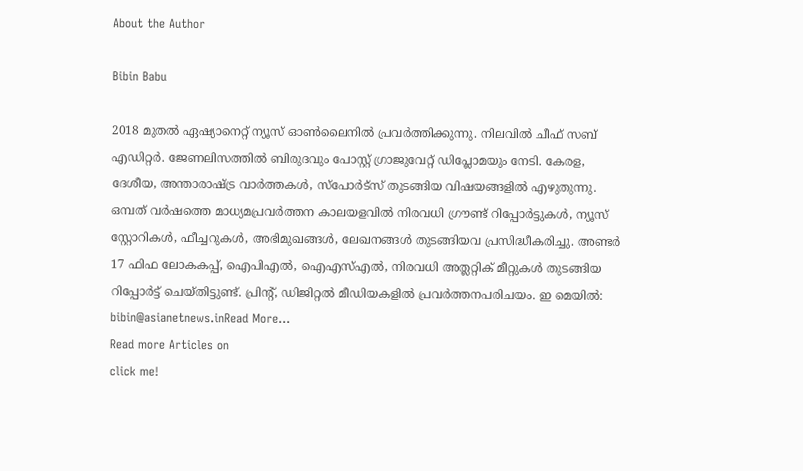About the Author

Bibin Babu

2018 മുതല്‍ ഏഷ്യാനെറ്റ് ന്യൂസ് ഓണ്‍ലൈനില്‍ പ്രവര്‍ത്തിക്കുന്നു. നിലവില്‍ ചീഫ് സബ് എഡിറ്റർ. ജേണലിസത്തില്‍ ബിരുദവും പോസ്റ്റ് ഗ്രാജുവേറ്റ് ഡിപ്ലോമയും നേടി. കേരള, ദേശീയ, അന്താരാഷ്ട്ര വാര്‍ത്തകള്‍, സ്പോര്‍ട്സ് തുടങ്ങിയ വിഷയങ്ങളില്‍ എഴുതുന്നു. ഒമ്പത് വര്‍ഷത്തെ മാധ്യമപ്രവര്‍ത്തന കാലയളവില്‍ നിരവധി ഗ്രൗണ്ട് റിപ്പോര്‍ട്ടുകള്‍, ന്യൂസ് സ്റ്റോറികള്‍, ഫീച്ചറുകള്‍, അഭിമുഖങ്ങള്‍, ലേഖനങ്ങള്‍ തുടങ്ങിയവ പ്രസിദ്ധീകരിച്ചു. അണ്ടര്‍ 17 ഫിഫ ലോകകപ്പ്, ഐപിഎൽ, ഐഎസ്എൽ, നിരവധി അത്ലറ്റിക് മീറ്റുകൾ തുടങ്ങിയ റിപ്പോര്‍ട്ട് ചെയ്തിട്ടുണ്ട്. പ്രിന്‍റ്, ഡിജിറ്റല്‍ മീഡിയകളില്‍ പ്രവര്‍ത്തനപരിചയം. ഇ മെയില്‍: bibin@asianetnews.inRead More...
Read more Articles on
click me!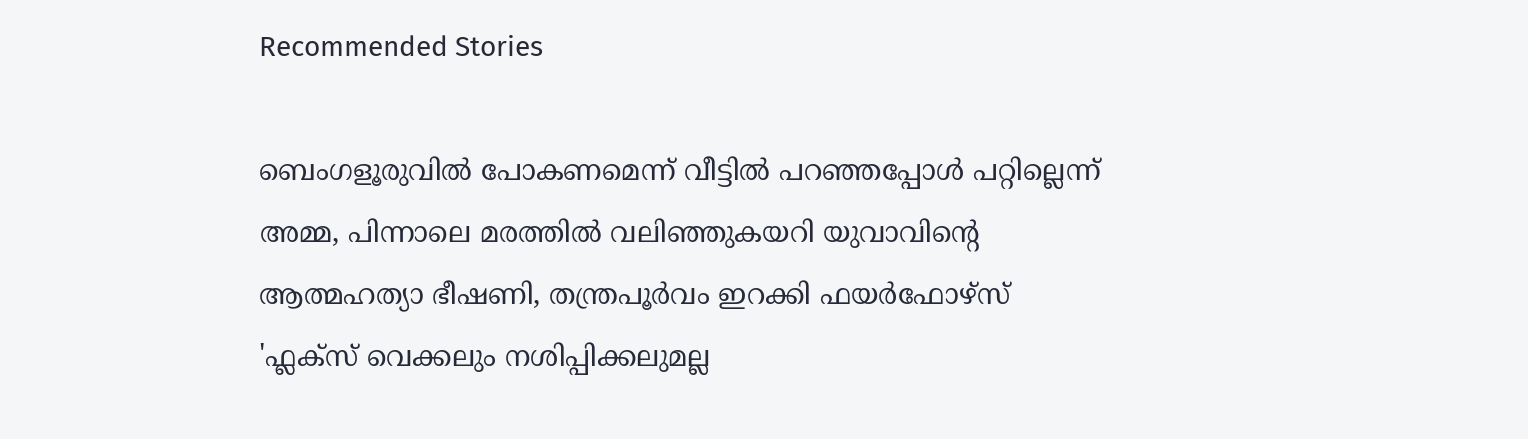Recommended Stories

ബെംഗളൂരുവിൽ പോകണമെന്ന് വീട്ടിൽ പറഞ്ഞപ്പോൾ പറ്റില്ലെന്ന് അമ്മ, പിന്നാലെ മരത്തിൽ വലിഞ്ഞുകയറി യുവാവിന്‍റെ ആത്മഹത്യാ ഭീഷണി, തന്ത്രപൂർവം ഇറക്കി ഫയർഫോഴ്സ്
'ഫ്ലക്സ് വെക്കലും നശിപ്പിക്കലുമല്ല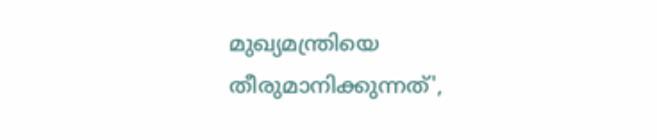മുഖ്യമന്ത്രിയെ തീരുമാനിക്കുന്നത്',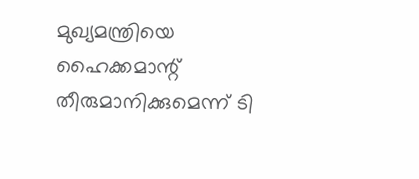മുഖ്യമന്ത്രിയെ ഹൈക്കമാന്റ് തീരുമാനിക്കുമെന്ന് ടി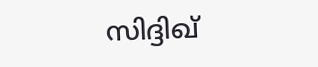സിദ്ദിഖ്